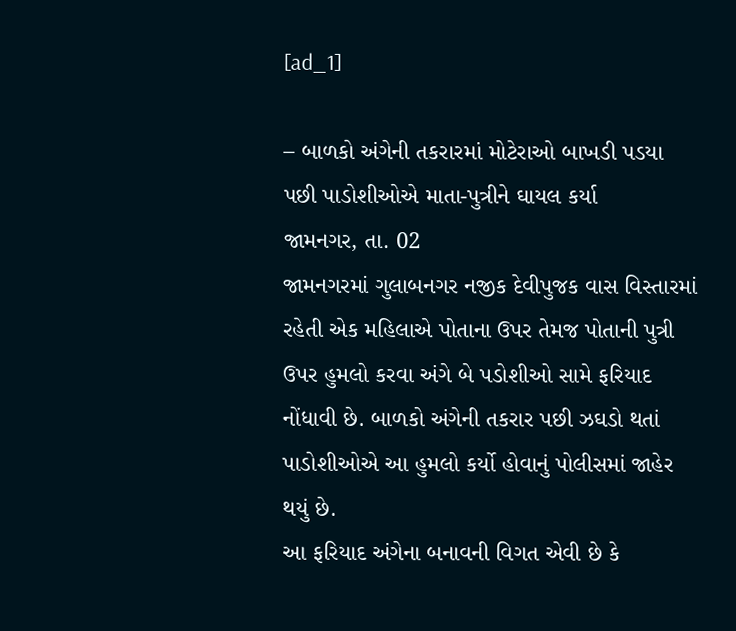[ad_1]

– બાળકો અંગેની તકરારમાં મોટેરાઓ બાખડી પડયા પછી પાડોશીઓએ માતા-પુત્રીને ઘાયલ કર્યા
જામનગર, તા. 02
જામનગરમાં ગુલાબનગર નજીક દેવીપુજક વાસ વિસ્તારમાં રહેતી એક મહિલાએ પોતાના ઉપર તેમજ પોતાની પુત્રી ઉપર હુમલો કરવા અંગે બે પડોશીઓ સામે ફરિયાદ નોંધાવી છે. બાળકો અંગેની તકરાર પછી ઝઘડો થતાં પાડોશીઓએ આ હુમલો કર્યો હોવાનું પોલીસમાં જાહેર થયું છે.
આ ફરિયાદ અંગેના બનાવની વિગત એવી છે કે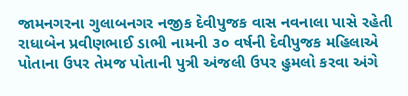જામનગરના ગુલાબનગર નજીક દેવીપુજક વાસ નવનાલા પાસે રહેતી રાધાબેન પ્રવીણભાઈ ડાભી નામની ૩૦ વર્ષની દેવીપુજક મહિલાએ પોતાના ઉપર તેમજ પોતાની પુત્રી અંજલી ઉપર હુમલો કરવા અંગે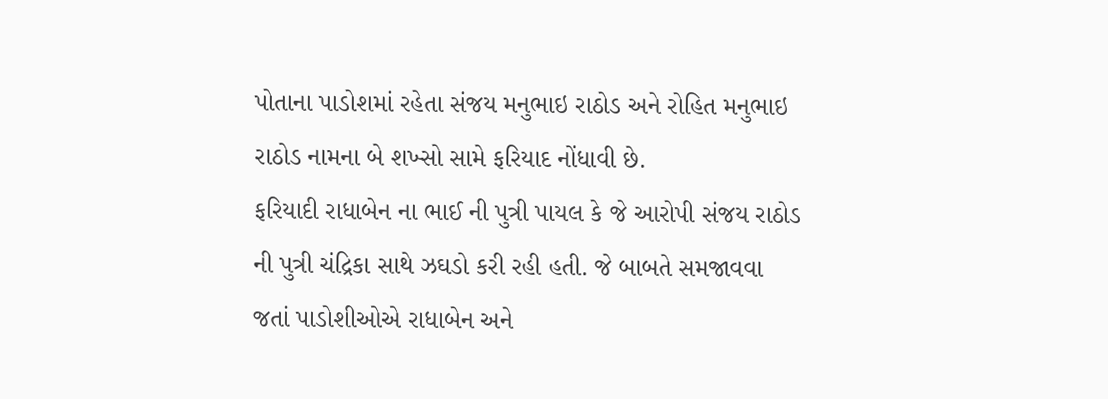પોતાના પાડોશમાં રહેતા સંજય મનુભાઇ રાઠોડ અને રોહિત મનુભાઇ રાઠોડ નામના બે શખ્સો સામે ફરિયાદ નોંધાવી છે.
ફરિયાદી રાધાબેન ના ભાઈ ની પુત્રી પાયલ કે જે આરોપી સંજય રાઠોડ ની પુત્રી ચંદ્રિકા સાથે ઝઘડો કરી રહી હતી. જે બાબતે સમજાવવા જતાં પાડોશીઓએ રાધાબેન અને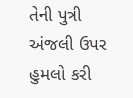તેની પુત્રી અંજલી ઉપર હુમલો કરી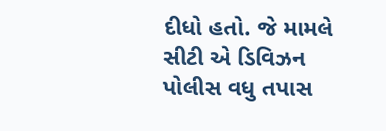દીધો હતો. જે મામલે સીટી એ ડિવિઝન પોલીસ વધુ તપાસ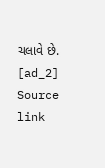ચલાવે છે.
[ad_2]
Source link